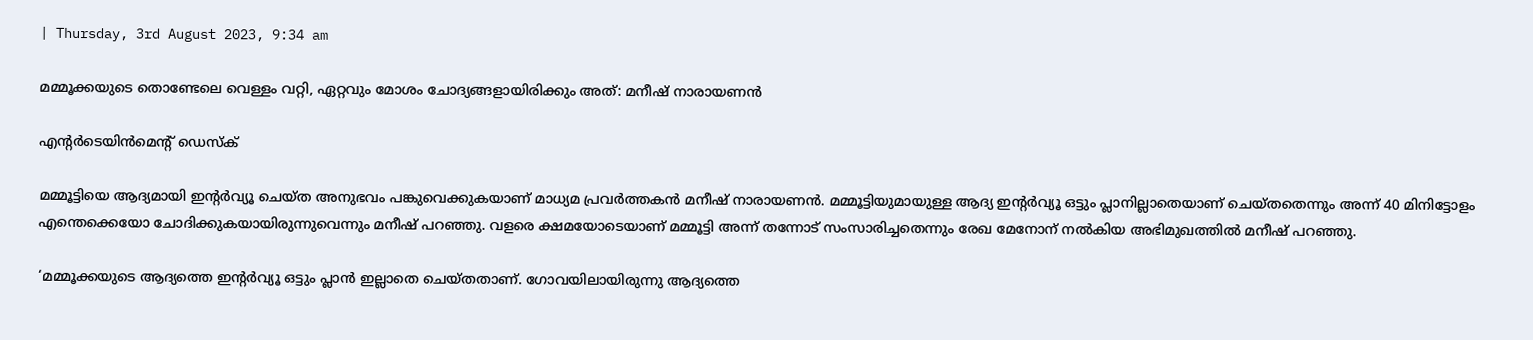| Thursday, 3rd August 2023, 9:34 am

മമ്മൂക്കയുടെ തൊണ്ടേലെ വെള്ളം വറ്റി, ഏറ്റവും മോശം ചോദ്യങ്ങളായിരിക്കും അത്: മനീഷ് നാരായണന്‍

എന്റര്‍ടെയിന്‍മെന്റ് ഡെസ്‌ക്

മമ്മൂട്ടിയെ ആദ്യമായി ഇന്റര്‍വ്യൂ ചെയ്ത അനുഭവം പങ്കുവെക്കുകയാണ് മാധ്യമ പ്രവര്‍ത്തകന്‍ മനീഷ് നാരായണന്‍. മമ്മൂട്ടിയുമായുള്ള ആദ്യ ഇന്റര്‍വ്യൂ ഒട്ടും പ്ലാനില്ലാതെയാണ് ചെയ്തതെന്നും അന്ന് 40 മിനിട്ടോളം എന്തെക്കെയോ ചോദിക്കുകയായിരുന്നുവെന്നും മനീഷ് പറഞ്ഞു. വളരെ ക്ഷമയോടെയാണ് മമ്മൂട്ടി അന്ന് തന്നോട് സംസാരിച്ചതെന്നും രേഖ മേനോന് നല്‍കിയ അഭിമുഖത്തില്‍ മനീഷ് പറഞ്ഞു.

‘മമ്മൂക്കയുടെ ആദ്യത്തെ ഇന്റര്‍വ്യൂ ഒട്ടും പ്ലാന്‍ ഇല്ലാതെ ചെയ്തതാണ്. ഗോവയിലായിരുന്നു ആദ്യത്തെ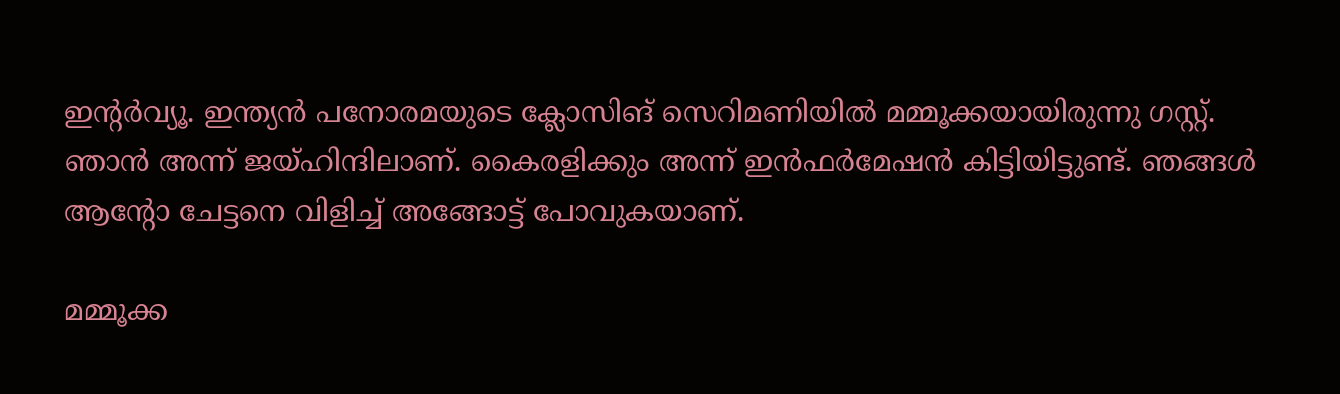ഇന്റര്‍വ്യൂ. ഇന്ത്യന്‍ പനോരമയുടെ ക്ലോസിങ് സെറിമണിയില്‍ മമ്മൂക്കയായിരുന്നു ഗസ്റ്റ്. ഞാന്‍ അന്ന് ജയ്ഹിന്ദിലാണ്. കൈരളിക്കും അന്ന് ഇന്‍ഫര്‍മേഷന്‍ കിട്ടിയിട്ടുണ്ട്. ഞങ്ങള്‍ ആന്റോ ചേട്ടനെ വിളിച്ച് അങ്ങോട്ട് പോവുകയാണ്.

മമ്മൂക്ക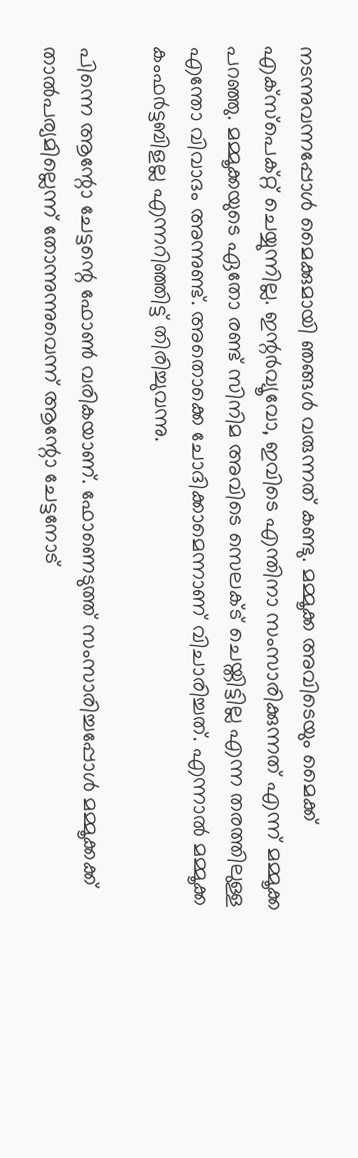നടന്നുവന്നപ്പോള്‍ മൈക്കുമായി ഞങ്ങള്‍ വരുന്നത് കണ്ടു. മമ്മൂക്ക അവിടെയും മൈക്ക് എക്‌സ്‌പെക്റ്റ് ചെയ്യുന്നില്ല. ഇന്റര്‍വ്യൂവോ, ഇവിടെ എന്തിനാ സംസാരിക്കുന്നത് എന്ന് മമ്മൂക്ക പറഞ്ഞു. മമ്മൂക്കയുടെ ഏതോ രണ്ട് സിനിമ അവിടെ സെലക്ട് ചെയ്തിട്ടില്ല എന്ന തരത്തിലുള്ള എന്തോ വിവാദം അന്നുണ്ട്. അതൊക്കെ ചോദിക്കാമെന്നാണ് വിചാരിച്ചത്. എന്നാല്‍ മമ്മൂക്ക കംഫര്‍ട്ടബിളല്ല എന്നറിഞ്ഞിട്ട് തിരിച്ചുവന്നു.

പിന്നെ ആന്റോ ചേട്ടന്റെ ഫോണ്‍ വരികയാണ്. ഫോണെടുത്ത് സംസാരിച്ചപ്പോള്‍ മമ്മൂക്കക്ക് താല്‍പര്യമില്ലെന്ന് തോന്നുന്നുവെന്ന് ആന്റോ ചേട്ടനോട്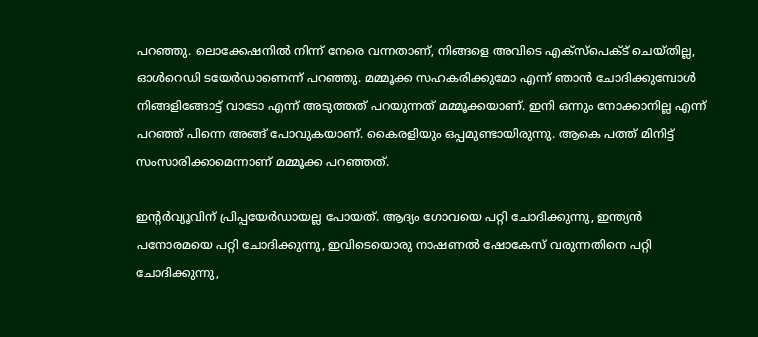പറഞ്ഞു. ലൊക്കേഷനില്‍ നിന്ന് നേരെ വന്നതാണ്, നിങ്ങളെ അവിടെ എക്‌സ്‌പെക്ട് ചെയ്തില്ല, ഓള്‍റെഡി ടയേര്‍ഡാണെന്ന് പറഞ്ഞു. മമ്മൂക്ക സഹകരിക്കുമോ എന്ന് ഞാന്‍ ചോദിക്കുമ്പോള്‍ നിങ്ങളിങ്ങോട്ട് വാടോ എന്ന് അടുത്തത് പറയുന്നത് മമ്മൂക്കയാണ്. ഇനി ഒന്നും നോക്കാനില്ല എന്ന് പറഞ്ഞ് പിന്നെ അങ്ങ് പോവുകയാണ്. കൈരളിയും ഒപ്പമുണ്ടായിരുന്നു. ആകെ പത്ത് മിനിട്ട് സംസാരിക്കാമെന്നാണ് മമ്മൂക്ക പറഞ്ഞത്.

ഇന്റര്‍വ്യൂവിന് പ്രിപ്പയേര്‍ഡായല്ല പോയത്. ആദ്യം ഗോവയെ പറ്റി ചോദിക്കുന്നു, ഇന്ത്യന്‍ പനോരമയെ പറ്റി ചോദിക്കുന്നു, ഇവിടെയൊരു നാഷണല്‍ ഷോകേസ് വരുന്നതിനെ പറ്റി ചോദിക്കുന്നു,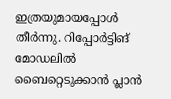ഇത്രയുമായപ്പോള്‍ തീര്‍ന്നു. റിപ്പോര്‍ട്ടിങ് മോഡലില്‍ ബൈറ്റെടുക്കാന്‍ പ്ലാന്‍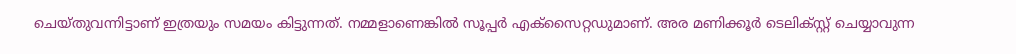ചെയ്തുവന്നിട്ടാണ് ഇത്രയും സമയം കിട്ടുന്നത്. നമ്മളാണെങ്കില്‍ സൂപ്പര്‍ എക്‌സൈറ്റഡുമാണ്. അര മണിക്കൂര്‍ ടെലിക്സ്റ്റ് ചെയ്യാവുന്ന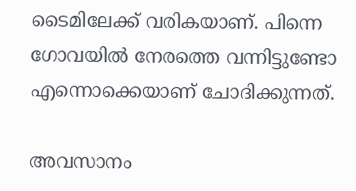ടൈമിലേക്ക് വരികയാണ്. പിന്നെ ഗോവയില്‍ നേരത്തെ വന്നിട്ടുണ്ടോ എന്നൊക്കെയാണ് ചോദിക്കുന്നത്.

അവസാനം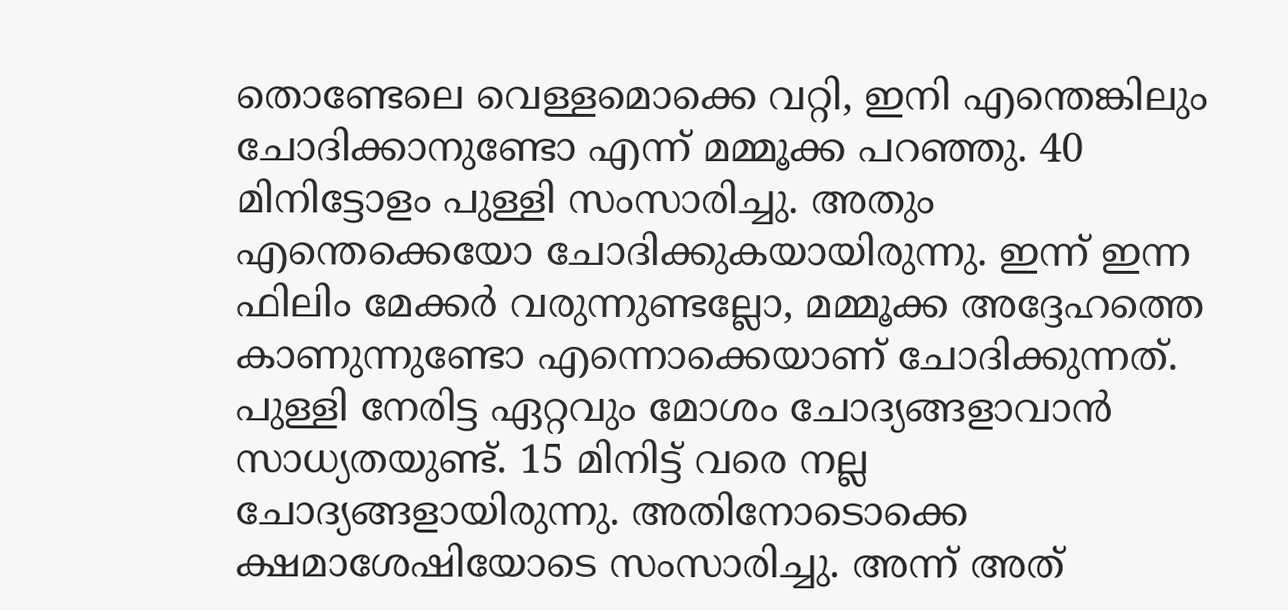തൊണ്ടേലെ വെള്ളമൊക്കെ വറ്റി, ഇനി എന്തെങ്കിലും ചോദിക്കാനുണ്ടോ എന്ന് മമ്മൂക്ക പറഞ്ഞു. 40 മിനിട്ടോളം പുള്ളി സംസാരിച്ചു. അതും എന്തെക്കെയോ ചോദിക്കുകയായിരുന്നു. ഇന്ന് ഇന്ന ഫിലിം മേക്കര്‍ വരുന്നുണ്ടല്ലോ, മമ്മൂക്ക അദ്ദേഹത്തെ കാണുന്നുണ്ടോ എന്നൊക്കെയാണ് ചോദിക്കുന്നത്. പുള്ളി നേരിട്ട ഏറ്റവും മോശം ചോദ്യങ്ങളാവാന്‍ സാധ്യതയുണ്ട്. 15 മിനിട്ട് വരെ നല്ല ചോദ്യങ്ങളായിരുന്നു. അതിനോടൊക്കെ ക്ഷമാശേഷിയോടെ സംസാരിച്ചു. അന്ന് അത്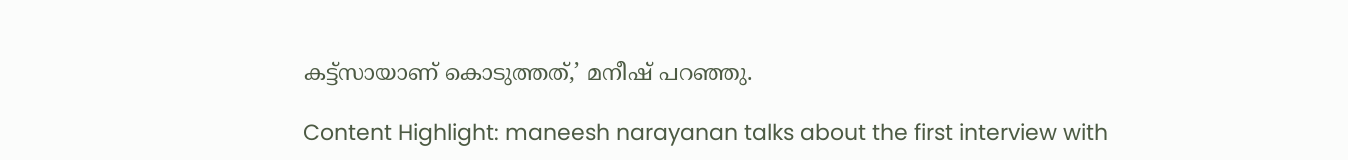കട്ട്‌സായാണ് കൊടുത്തത്,’ മനീഷ് പറഞ്ഞു.

Content Highlight: maneesh narayanan talks about the first interview with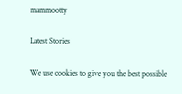mammootty

Latest Stories

We use cookies to give you the best possible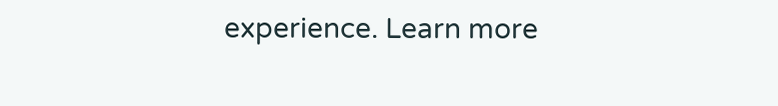experience. Learn more